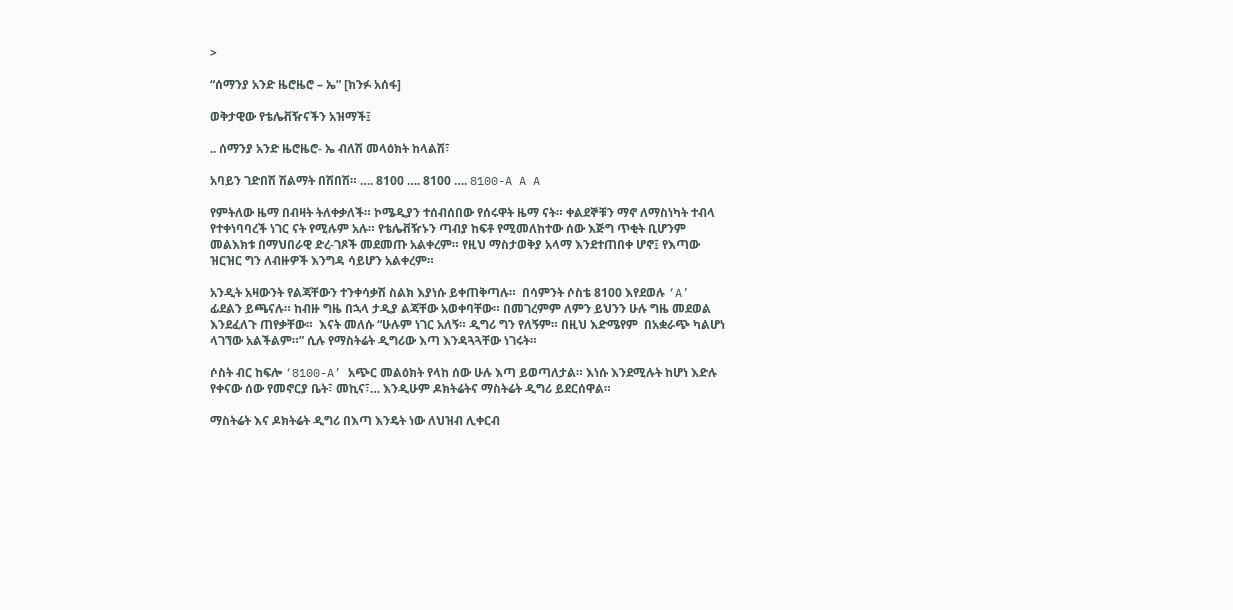>

“ሰማንያ አንድ ዜሮዜሮ – ኤ” [ክንፉ አሰፋ]

ወቅታዊው የቴሌቭዥናችን አዝማች፤

.. ሰማንያ አንድ ዜሮዜሮ- ኤ ብለሽ መላዕክት ከላልሽ፣

አባይን ገድበሽ ሽልማት በሽበሽ። …. 8100 …. 8100 …. 8100-A A A

የምትለው ዜማ በብዛት ትለቀቃለች። ኮሜዲያን ተሰብሰበው የሰሩዋት ዜማ ናት። ቀልደኞቹን ማኖ ለማስነካት ተብላ የተቀነባባረች ነገር ናት የሚሉም አሉ። የቴሌቭዥኑን ጣብያ ከፍቶ የሚመለከተው ሰው እጅግ ጥቂት ቢሆንም መልእክቱ በማህበራዊ ድረ-ገጾች መደመጡ አልቀረም። የዚህ ማስታወቅያ አላማ እንደተጠበቀ ሆኖ፤ የእጣው ዝርዝር ግን ለብዙዎች እንግዳ ሳይሆን አልቀረም።

አንዲት አዛውንት የልጃቸውን ተንቀሳቃሽ ስልክ እያነሱ ይቀጠቅጣሉ።  በሳምንት ሶስቴ 8100 እየደወሉ ‘A’ ፊደልን ይጫናሉ። ከብዙ ግዜ በኋላ ታዲያ ልጃቸው አወቀባቸው። በመገረምም ለምን ይህንን ሁሉ ግዜ መደወል እንደፈለጉ ጠየቃቸው።  እናት መለሱ “ሁሉም ነገር አለኝ። ዲግሪ ግን የለኝም። በዚህ እድሜየም  በአቋራጭ ካልሆነ ላገኘው አልችልም።” ሲሉ የማስትሬት ዲግሪው እጣ እንዳጓጓቸው ነገሩት።

ሶስት ብር ከፍሎ ‘8100-A’ አጭር መልዕክት የላከ ሰው ሁሉ እጣ ይወጣለታል። እነሱ እንደሚሉት ከሆነ እድሉ የቀናው ሰው የመኖርያ ቤት፣ መኪና፣… እንዲሁም ዶክትሬትና ማስትሬት ዲግሪ ይደርሰዋል።

ማስትሬት እና ዶክትሬት ዲግሪ በእጣ እንዴት ነው ለህዝብ ሊቀርብ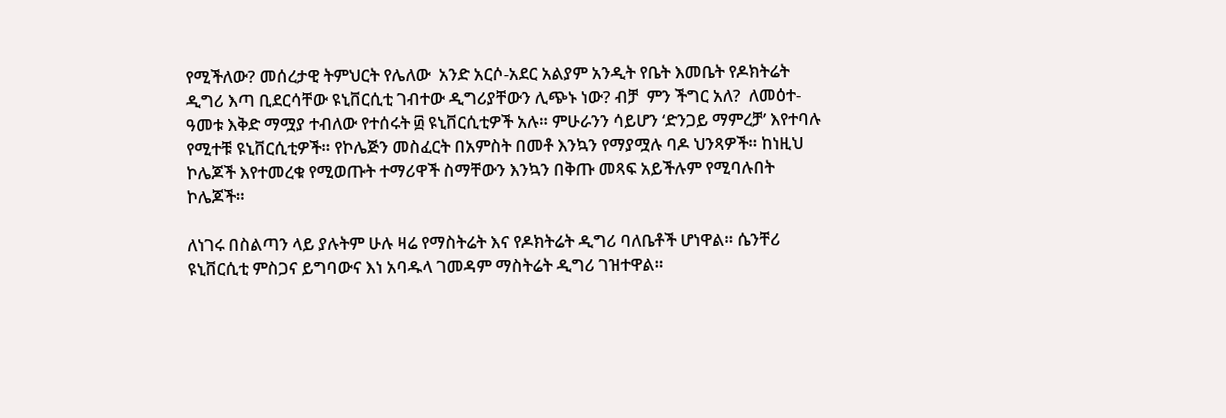የሚችለው? መሰረታዊ ትምህርት የሌለው  አንድ አርሶ-አደር አልያም አንዲት የቤት እመቤት የዶክትሬት ዲግሪ እጣ ቢደርሳቸው ዩኒቨርሲቲ ገብተው ዲግሪያቸውን ሊጭኑ ነው? ብቻ  ምን ችግር አለ?  ለመዕተ-ዓመቱ እቅድ ማሟያ ተብለው የተሰሩት ፴ ዩኒቨርሲቲዎች አሉ። ምሁራንን ሳይሆን ‘ድንጋይ ማምረቻ’ እየተባሉ የሚተቹ ዩኒቨርሲቲዎች። የኮሌጅን መስፈርት በአምስት በመቶ እንኳን የማያሟሉ ባዶ ህንጻዎች። ከነዚህ ኮሌጆች እየተመረቁ የሚወጡት ተማሪዋች ስማቸውን እንኳን በቅጡ መጻፍ አይችሉም የሚባሉበት ኮሌጆች።

ለነገሩ በስልጣን ላይ ያሉትም ሁሉ ዛሬ የማስትሬት እና የዶክትሬት ዲግሪ ባለቤቶች ሆነዋል። ሴንቸሪ ዩኒቨርሲቲ ምስጋና ይግባውና እነ አባዱላ ገመዳም ማስትሬት ዲግሪ ገዝተዋል።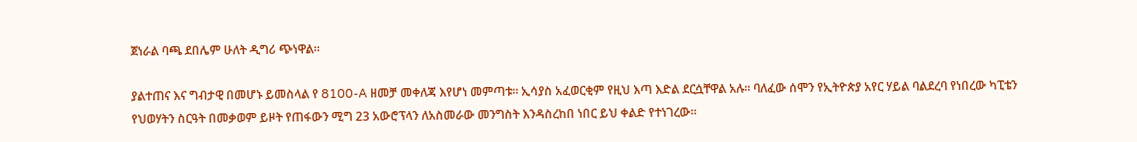ጀነራል ባጫ ደበሌም ሁለት ዲግሪ ጭነዋል።

ያልተጠና እና ግብታዊ በመሆኑ ይመስላል የ 8100-A ዘመቻ መቀለጃ እየሆነ መምጣቱ። ኢሳያስ አፈወርቂም የዚህ እጣ እድል ደርሷቸዋል አሉ። ባለፈው ሰሞን የኢትዮጵያ አየር ሃይል ባልደረባ የነበረው ካፒቴን የህወሃትን ስርዓት በመቃወም ይዞት የጠፋውን ሚግ 23 አውሮፕላን ለአስመራው መንግስት እንዳስረከበ ነበር ይህ ቀልድ የተነገረው።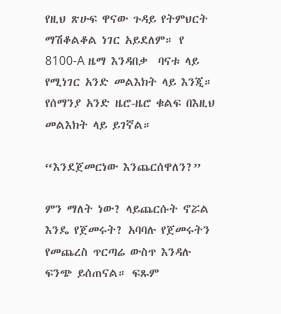የዚህ ጽሁፍ ዋናው ጉዳይ የትምህርት ማሽቆልቆል ነገር አይደለም። የ 8100-A ዜማ እንዳበቃ  ባናቱ ላይ የሚነገር አንድ መልእክት ላይ እንጂ። የሰማንያ አንድ ዜሮ-ዜሮ ቁልፍ በእዚህ መልእክት ላይ ይገኛል።

“እንደጀመርነው እንጨርሰዋለን?”

ምን ማለት ነው? ላይጨርሱት ኖሯል እንዴ የጀመሩት? አባባሉ የጀመሩትን የመጨረስ ጥርጣሬ ውስጥ እንዳሉ ፍንጭ ይሰጠናል። ፍጹም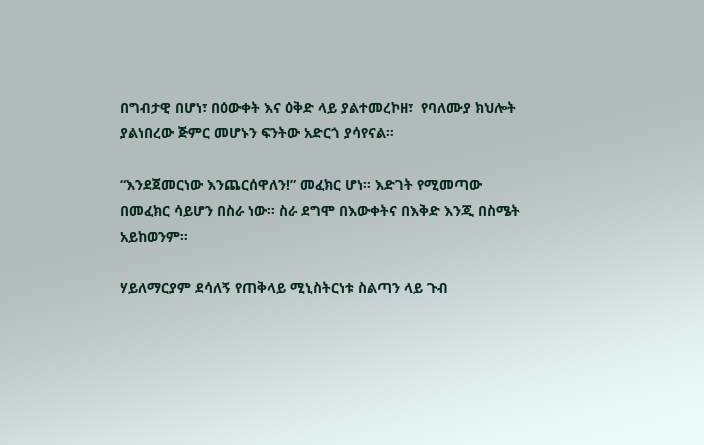በግብታዊ በሆነ፣ በዕውቀት እና ዕቅድ ላይ ያልተመረኮዘ፣  የባለሙያ ክህሎት ያልነበረው ጅምር መሆኑን ፍንትው አድርጎ ያሳየናል።

“እንደጀመርነው እንጨርሰዋለን!” መፈክር ሆነ። እድገት የሚመጣው በመፈክር ሳይሆን በስራ ነው። ስራ ደግሞ በእውቀትና በእቅድ እንጂ በስሜት አይከወንም።

ሃይለማርያም ደሳለኝ የጠቅላይ ሚኒስትርነቱ ስልጣን ላይ ጉብ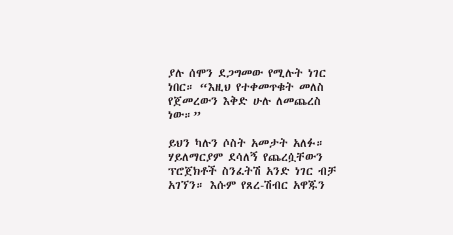ያሉ ሰሞን ደጋግመው የሚሉት ነገር ነበር። “እዚህ የተቀመጥቁት መለስ የጀመረውን እቅድ ሁሉ ለመጨረስ ነው።”

ይህን ካሉን ሶስት አመታት አለፉ። ሃይለማርያም ደሳለኝ የጨረሷቸውን ፕሮጀክቶች ስንፈትሽ አንድ ነገር ብቻ አገኘን። እሱም የጸረ-ሽብር አዋጁን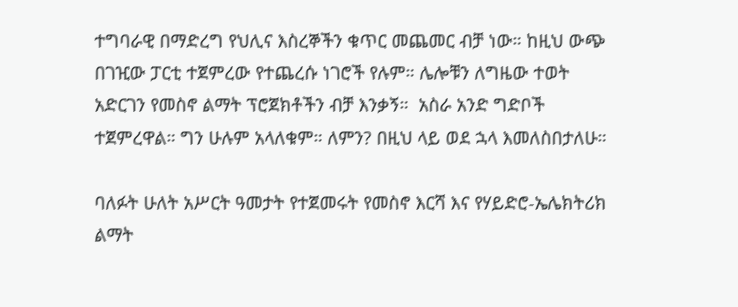ተግባራዊ በማድረግ የህሊና እስረኞችን ቁጥር መጨመር ብቻ ነው። ከዚህ ውጭ በገዢው ፓርቲ ተጀምረው የተጨረሱ ነገሮች የሉም። ሌሎቹን ለግዜው ተወት አድርገን የመስኖ ልማት ፕሮጀክቶችን ብቻ እንቃኝ።  አስራ አንድ ግድቦች ተጀምረዋል። ግን ሁሉም አላለቁም። ለምን? በዚህ ላይ ወደ ኋላ እመለስበታለሁ።

ባለፉት ሁለት አሥርት ዓመታት የተጀመሩት የመስኖ እርሻ እና የሃይድሮ-ኤሌክትሪክ ልማት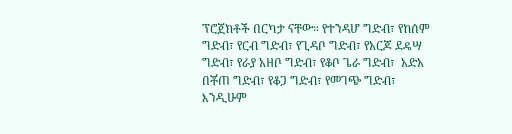ፕሮጀክቶች በርካታ ናቸው። የተንዳሆ ግድብ፣ የከሰም ግድብ፣ የርብ ግድብ፣ የጊዳቦ ግድብ፣ የአርጆ ደዴሣ ግድብ፣ የራያ አዘቦ ግድብ፣ የቆቦ ጌራ ግድብ፣  አድአ በቾጠ ግድብ፣ የቆጋ ግድብ፣ የመገጭ ግድብ፣ እንዲሁም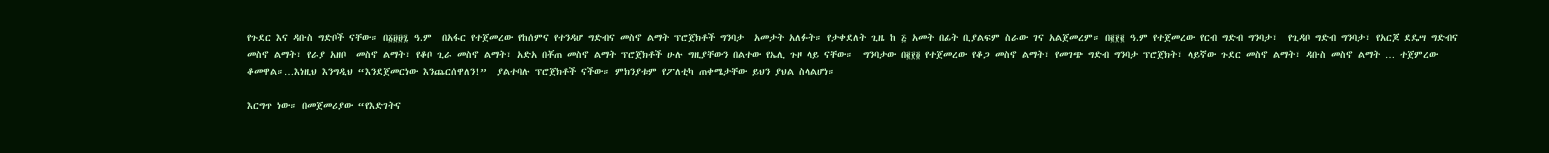የጉደር እና ዳቡስ ግድቦች ናቸው። በ፩፱፱፯ ዓ.ም  በአፋር የተጀመረው የከሰምና የተንዳሆ ግድብና መስኖ ልማት ፕሮጀክቶች ግንባታ  አመታት አለፉት። የታቀደለት ጊዜ ከ ፭ አመት በፊት ቢያልፍም ስራው ገና አልጀመረም። በ፪፻፪ ዓ.ም የተጀመረው የርብ ግድብ ግንባታ፣  የጊዳቦ ግድብ ግንባታ፣ የአርጆ ደዴሣ ግድብና መስኖ ልማት፣ የራያ አዘቦ  መስኖ ልማት፣ የቆቦ ጊራ መስኖ ልማት፣ አድአ በቾጠ መስኖ ልማት ፕሮጀክቶች ሁሉ ግዚያቸውን በልተው የኤሊ ጉዞ ላይ ናቸው።  ግንባታው በ፪፻፬ የተጀመረው የቆጋ መስኖ ልማት፣ የመገጭ ግድብ ግንባታ ፕሮጀክት፣ ላይኛው ጉደር መስኖ ልማት፣ ዳቡስ መስኖ ልማት … ተጀምረው ቆመዋል።…እነዚህ እንግዲህ “እንደጀመርነው እንጨርሰዋለን!”  ያልተባሉ ፕሮጀክቶች ናችው። ምክንያቱም የፖለቲካ ጠቀሜታቸው ይህን ያህል ስላልሆነ።

እርግጥ ነው። በመጀመሪያው “የእድገትና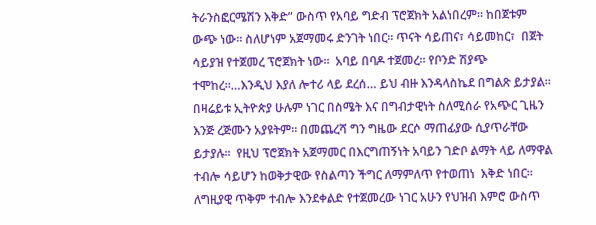ትራንስፎርሜሽን እቅድ” ውስጥ የአባይ ግድብ ፕሮጀክት አልነበረም። ከበጀቱም ውጭ ነው። ስለሆነም አጀማመሩ ድንገት ነበር። ጥናት ሳይጠና፣ ሳይመከር፣  በጀት ሳይያዝ የተጀመረ ፕሮጀክት ነው።  አባይ በባዶ ተጀመረ። የቦንድ ሽያጭ ተሞከረ።…እንዲህ እያለ ሎተሪ ላይ ደረሰ… ይህ ብዙ እንዳላስኬደ በግልጽ ይታያል። በዛሬይቱ ኢትዮጵያ ሁሉም ነገር በስሜት እና በግብታዊነት ስለሚሰራ የአጭር ጊዜን እንጅ ረጅሙን አያዩትም። በመጨረሻ ግን ግዜው ደርሶ ማጠፊያው ሲያጥራቸው ይታያሉ።  የዚህ ፕሮጀክት አጀማመር በእርግጠኝነት አባይን ገድቦ ልማት ላይ ለማዋል ተብሎ ሳይሆን ከወቅታዊው የስልጣን ችግር ለማምለጥ የተወጠነ  እቅድ ነበር።  ለግዚያዊ ጥቅም ተብሎ እንደቀልድ የተጀመረው ነገር አሁን የህዝብ እምሮ ውስጥ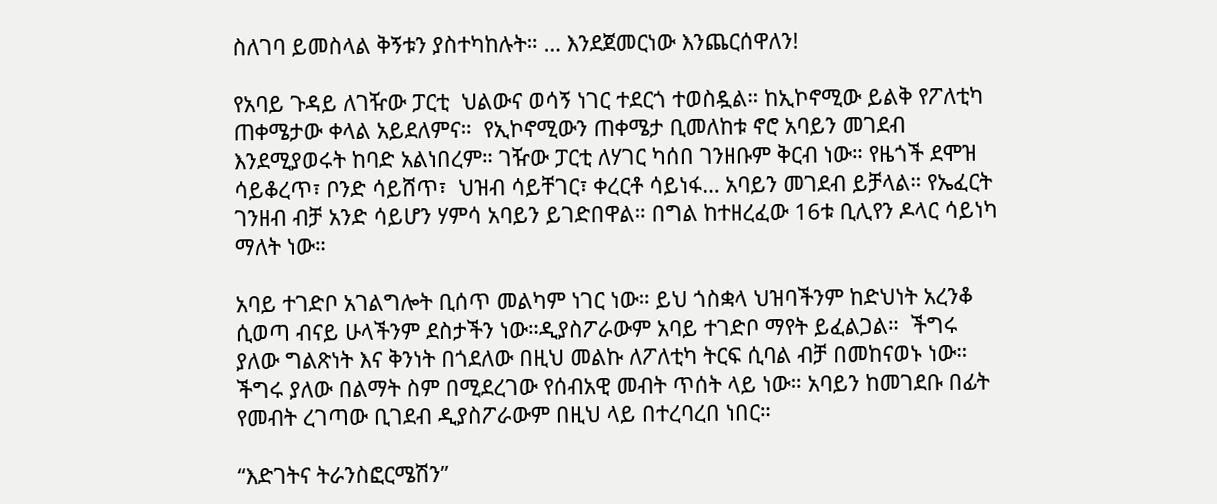ስለገባ ይመስላል ቅኝቱን ያስተካከሉት። … እንደጀመርነው እንጨርሰዋለን!

የአባይ ጉዳይ ለገዥው ፓርቲ  ህልውና ወሳኝ ነገር ተደርጎ ተወስዷል። ከኢኮኖሚው ይልቅ የፖለቲካ ጠቀሜታው ቀላል አይደለምና።  የኢኮኖሚውን ጠቀሜታ ቢመለከቱ ኖሮ አባይን መገደብ እንደሚያወሩት ከባድ አልነበረም። ገዥው ፓርቲ ለሃገር ካሰበ ገንዘቡም ቅርብ ነው። የዜጎች ደሞዝ ሳይቆረጥ፣ ቦንድ ሳይሸጥ፣  ህዝብ ሳይቸገር፣ ቀረርቶ ሳይነፋ… አባይን መገደብ ይቻላል። የኤፈርት ገንዘብ ብቻ አንድ ሳይሆን ሃምሳ አባይን ይገድበዋል። በግል ከተዘረፈው 16ቱ ቢሊየን ዶላር ሳይነካ ማለት ነው።

አባይ ተገድቦ አገልግሎት ቢሰጥ መልካም ነገር ነው። ይህ ጎስቋላ ህዝባችንም ከድህነት አረንቆ ሲወጣ ብናይ ሁላችንም ደስታችን ነው።ዲያስፖራውም አባይ ተገድቦ ማየት ይፈልጋል።  ችግሩ ያለው ግልጽነት እና ቅንነት በጎደለው በዚህ መልኩ ለፖለቲካ ትርፍ ሲባል ብቻ በመከናወኑ ነው። ችግሩ ያለው በልማት ስም በሚደረገው የሰብአዊ መብት ጥሰት ላይ ነው። አባይን ከመገደቡ በፊት የመብት ረገጣው ቢገደብ ዲያስፖራውም በዚህ ላይ በተረባረበ ነበር።

“እድገትና ትራንስፎርሜሽን”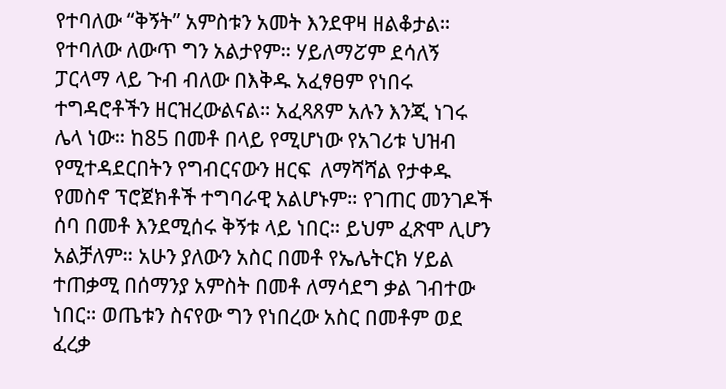የተባለው “ቅኝት” አምስቱን አመት እንደዋዛ ዘልቆታል። የተባለው ለውጥ ግን አልታየም። ሃይለማፘም ደሳለኝ ፓርላማ ላይ ጉብ ብለው በእቅዱ አፈፃፀም የነበሩ ተግዳሮቶችን ዘርዝረውልናል። አፈጻጸም አሉን እንጂ ነገሩ ሌላ ነው። ከ85 በመቶ በላይ የሚሆነው የአገሪቱ ህዝብ የሚተዳደርበትን የግብርናውን ዘርፍ  ለማሻሻል የታቀዱ የመስኖ ፕሮጀክቶች ተግባራዊ አልሆኑም። የገጠር መንገዶች ሰባ በመቶ እንደሚሰሩ ቅኝቱ ላይ ነበር። ይህም ፈጽሞ ሊሆን አልቻለም። አሁን ያለውን አስር በመቶ የኤሌትርክ ሃይል ተጠቃሚ በሰማንያ አምስት በመቶ ለማሳደግ ቃል ገብተው ነበር። ወጤቱን ስናየው ግን የነበረው አስር በመቶም ወደ ፈረቃ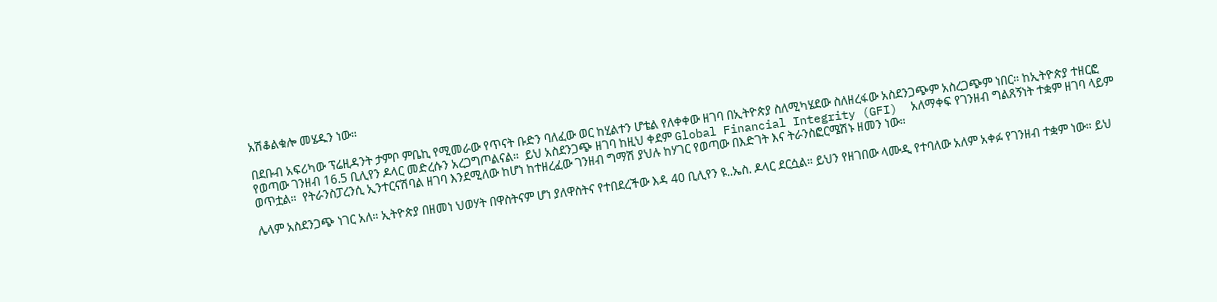አሽቆልቁሎ መሄዱን ነው።

በደቡብ አፍሪካው ፕሬዚዳንት ታምቦ ምቤኪ የሚመራው የጥናት ቡድን ባለፈው ወር ከሂልተን ሆቴል የለቀቀው ዘገባ በኢትዮጵያ ስለሚካሄደው ስለዘረፋው አስደንጋጭም አስረጋጭም ነበር። ከኢትዮጵያ ተዘርፎ የወጣው ገንዘብ 16.5 ቢሊየን ዶላር መድረሱን አረጋግጦልናል።  ይህ አስደንጋጭ ዘገባ ከዚህ ቀደም Global Financial Integrity (GFI)  አለማቀፍ የገንዘብ ግልጸኝነት ተቋም ዘገባ ላይም ወጥቷል።  የትራንስፓረንሲ ኢንተርናሽባል ዘገባ እንደሚለው ከሆነ ከተዘረፈው ገንዘብ ግማሽ ያህሉ ከሃገር የወጣው በእድገት እና ትራንስፎርሜሽኑ ዘመን ነው።

ሌላም አስደንጋጭ ነገር አለ። ኢትዮጵያ በዘመነ ህወሃት በዋስትናም ሆነ ያለዋስትና የተበደረችው እዳ 40 ቢሊየን ዩ..ኤስ. ዶላር ደርሷል። ይህን የዘገበው ላሙዲ የተባለው አለም አቀፉ የገንዘብ ተቋም ነው። ይህ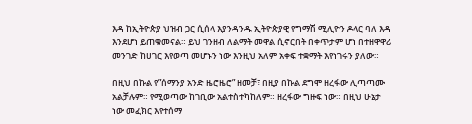እዳ ከኢትዮጵያ ህዝብ ጋር ሲሰላ እያንዳንዱ ኢትዮጵያዊ የግማሽ ሚሊዮን ዶላር ባለ እዳ እንደሆነ ይጠቁመናል። ይህ ገንዘብ ለልማት መዋል ሲኖርበት በቀጥታም ሆነ በተዘዋዋሪ መንገድ ከሀገር እየወጣ መሆኑን ነው እንዚህ አለም አቀፍ ተቋማት እየነገሩን ያለው።

በዚህ በኩል የ”ሰማንያ አንድ ዜሮዜሮ” ዘመቻ፣ በዚያ በኩል ደግሞ ዘረፋው ሊጣጣሙ አልቻሉም። የሚወጣው ከገቢው አልተስተካከለም። ዘረፋው ግዙፍ ነው። በዚህ ሁኔታ ነው መፈክር እየተሰማ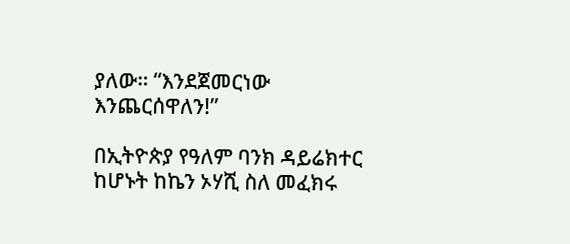ያለው። “እንደጀመርነው እንጨርሰዋለን!”

በኢትዮጵያ የዓለም ባንክ ዳይሬክተር ከሆኑት ከኬን ኦሃሺ ስለ መፈክሩ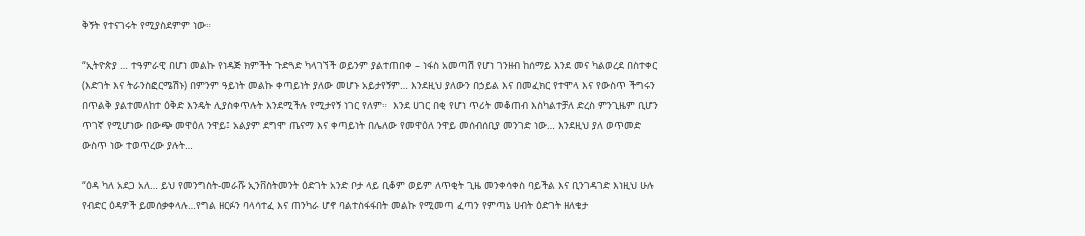ቅኝት የተናገሩት የሚያስደምም ነው።

“ኢትዮጵያ … ተዓምራዊ በሆነ መልኩ የነዳጅ ክምችት ጉድጓድ ካላገኘች ወይንም ያልተጠበቀ – ነፋስ አመጣሽ የሆነ ገንዘብ ከሰማይ እንደ መና ካልወረደ በስተቀር (እድገት እና ትራንስፎርሜሽኑ) በምንም ዓይነት መልኩ ቀጣይነት ያለው መሆኑ አይታየኝም… እንደዚህ ያለውን በኃይል እና በመፈክር የተሞላ እና የውስጥ ችግሩን በጥልቅ ያልተመለከተ ዕቅድ እንዴት ሊያስቀጥሉት እንደሚችሉ የሚታየኝ ነገር የለም።  እንደ ሀገር በቂ የሆነ ጥሪት መቆጠብ እስካልተቻለ ድረስ ምንጊዜም ቢሆን ጥገኛ የሚሆነው በውጭ መዋዕለ ንዋይ፤ አልያም ደግሞ ጤናማ እና ቀጣይነት በሌለው የመዋዕለ ንዋይ መሰብሰቢያ መንገድ ነው… እንደዚህ ያለ ወጥመድ ውስጥ ነው ተወጥረው ያሉት…

“ዕዳ ካለ አደጋ አለ… ይህ የመንግስት-መራሹ ኢንቨስትመንት ዕድገት አንድ ቦታ ላይ ቢቆም ወይም ለጥቂት ጊዜ መንቀሳቀስ ባይችል እና ቢንገዳገድ እነዚህ ሁሉ የብድር ዕዳዎች ይመሰቃቀላሉ…የግል ዘርፉን ባላሳተፈ እና ጠንካራ ሆኖ ባልተስፋፋበት መልኩ የሚመጣ ፈጣን የምጣኔ ሀብት ዕድገት ዘለቄታ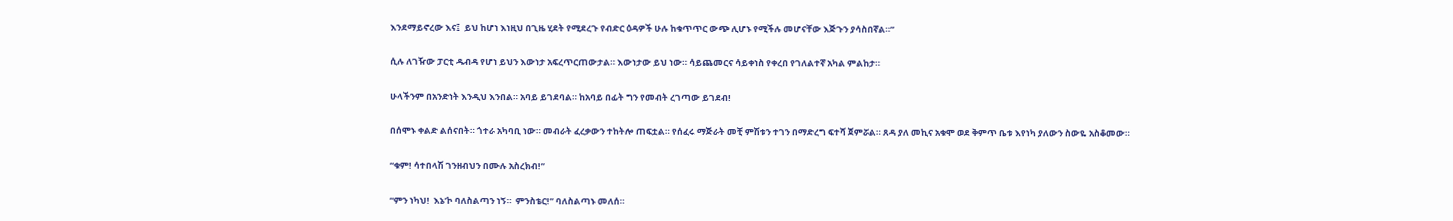እንደማይኖረው እና፤  ይህ ከሆነ እነዚህ በጊዜ ሂደት የሚደረጉ የብድር ዕዳዎች ሁሉ ከቁጥጥር ውጭ ሊሆኑ የሚችሉ መሆናቸው እጅጉን ያሳስበኛል።”

ሲሉ ለገዥው ፓርቲ ዱብዳ የሆነ ይህን እውነታ አፍረጥርጠውታል። እውነታው ይህ ነው። ሳይጨመርና ሳይቀነስ የቀረበ የገለልተኛ አካል ምልከታ።

ሁላችንም በአንድነት እንዲህ እንበል። አባይ ይገደባል። ከአባይ በፊት ግን የመብት ረገጣው ይገደብ!

በሰሞኑ ቀልድ ልሰናበት። ጎተራ አካባቢ ነው። መብራት ፈረቃውን ተከትሎ ጠፍቷል። የሰፈሩ ማጅራት መቺ ምሽቱን ተገን በማድረግ ፍተሻ ጀምሯል። ጸዳ ያለ መኪና አቁሞ ወደ ቅምጥ ቤቱ እየነካ ያለውን ስውዬ አስቆመው።

“ቁም! ሳተበላሽ ገንዘብህን በሙሉ አስረክብ!”

“ምን ነካህ!  እኔ’ኮ ባለስልጣን ነኝ።  ምንስቴር!” ባለስልጣኑ መለሰ።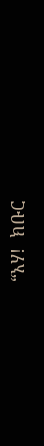“አሃ!  ክቡር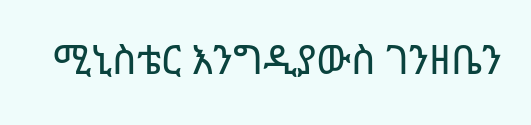ሚኒስቴር እንግዲያውስ ገንዘቤን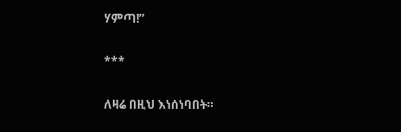ሃምጣ!”

***

ለዛሬ በዚህ እነሰነባበት።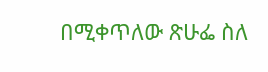በሚቀጥለው ጽሁፌ ስለ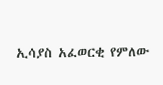ኢሳያስ አፈወርቂ የምለው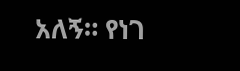አለኝ። የነገ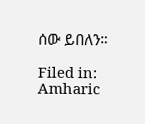ሰው ይበለን።

Filed in: Amharic